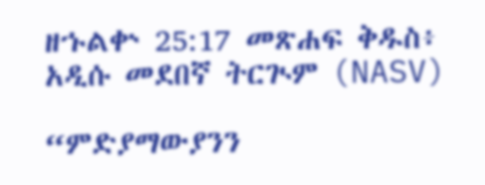ዘኁልቍ 25:17 መጽሐፍ ቅዱስ፥ አዲሱ መደበኛ ትርጒም (NASV)

“ምድያማውያንን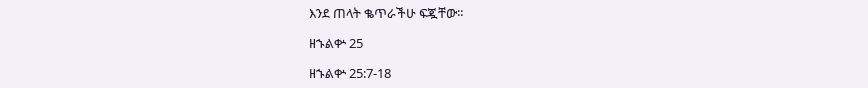እንደ ጠላት ቈጥራችሁ ፍጇቸው።

ዘኁልቍ 25

ዘኁልቍ 25:7-18